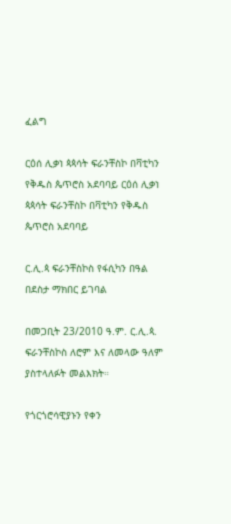ፈልግ

ርዕሰ ሊቃነ ጳጳሳት ፍራንቸስኮ በቫቲካን የቅዱስ ጴጥሮስ አደባባይ ርዕሰ ሊቃነ ጳጳሳት ፍራንቸስኮ በቫቲካን የቅዱስ ጴጥሮስ አደባባይ

ር.ሊ.ጳ ፍራንቸስኮስ የፋሲካን በዓል በደስታ ማክበር ይገባል

በመጋቢት 23/2010 ዓ.ም. ር.ሊ.ጳ. ፍራንቸስኮስ ለሮም እና ለመላው ዓለም ያስተላለፉት መልእክት።

የጎርጎሮሳዊያኑን የቀን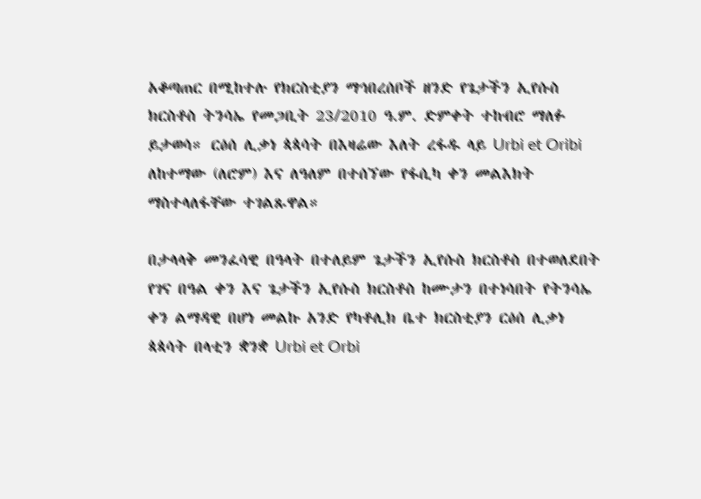አቆጣጠር በሚከተሉ የክርስቲያን ማኅበረሰቦች ዘንድ የጌታችን ኢየሱስ ክርስቶስ ትንሳኤ የመጋቢት 23/2010 ዓ.ም. ድምቀት ተከብሮ ማለፉ ይታወሳ። ርዕሰ ሊቃነ ጳጳሳት በእዛሬው እለት ረፋዱ ላይ Urbi et Oribi ለከተማው (ለሮም) እና ለዓለም በተሰኘው የፋሲካ ቀን መልእክት ማስተላለፋቸው ተገልጹዋል።

በታላላቅ መንፈሳዊ በዓላት በተለይም ጌታችን ኢየሱስ ክርስቶስ በተወለደበት የገና በዓል ቀን እና ጌታችን ኢየሱስ ክርስቶስ ከሙታን በተነሳበት የትንሳኤ ቀን ልማዳዊ በሆነ መልኩ አንድ የካቶሊክ ቤተ ክርስቲያን ርዕሰ ሊቃነ ጳጳሳት በላቲን ቋንቋ Urbi et Orbi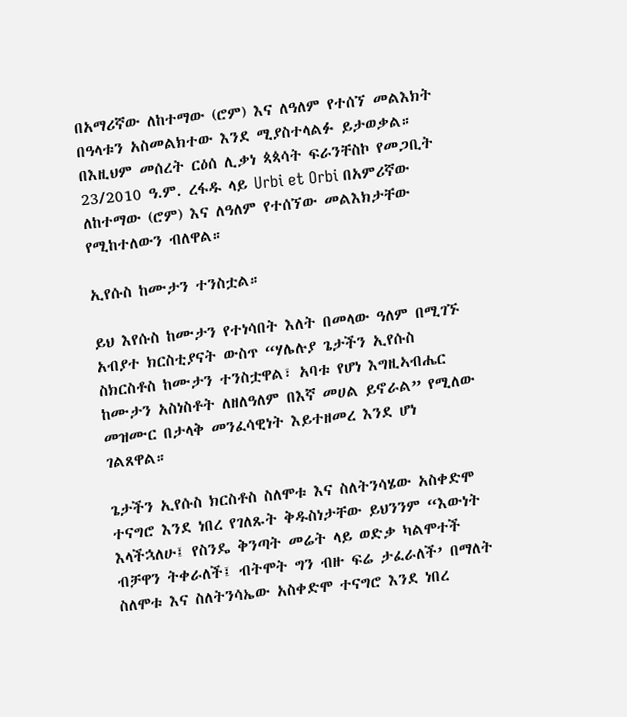በአማሪኛው ለከተማው (ሮም) እና ለዓለም የተሰኘ መልእክት በዓላቱን አስመልክተው እንደ ሚያስተላልፉ ይታወቃል። በእዚህም መሰረት ርዕሰ ሊቃነ ጳጳሳት ፍራንቸስኮ የመጋቢት 23/2010 ዓ.ም. ረፋዱ ላይ Urbi et Orbi በአምሪኛው ለከተማው (ሮም) እና ለዓለም የተሰኘው መልእክታቸው የሚከተለውን ብለዋል።

ኢየሱስ ከሙታን ተንስቷል።

ይህ እየሱስ ከሙታን የተነሳበት እለት በመላው ዓለም በሚገኙ አብያተ ክርስቲያናት ውስጥ “ሃሌሉያ ጌታችን ኢየሱስ ስክርስቶስ ከሙታን ተንስቷዋል፣ አባቱ የሆነ እግዚኣብሔር ከሙታን አስነስቶት ለዘለዓለም በእኛ መሀል ይኖራል” የሚለው መዝሙር በታላቅ መንፈሳዊነት እይተዘመረ እንደ ሆነ ገልጸዋል።

ጌታችን ኢየሱስ ክርስቶስ ስለሞቱ እና ስለትንሳሄው አስቀድሞ ተናግሮ እንደ ነበረ የገለጹት ቅዱስነታቸው ይህንንም “እውነት እላችኋለሁ፤ የስንዴ ቅንጣት መሬት ላይ ወድቃ ካልሞተች ብቻዋን ትቀራለች፤ ብትሞት ግን ብዙ ፍሬ ታፈራለች’ በማለት ስለሞቱ እና ስለትንሳኤው አስቀድሞ ተናግሮ እንደ ነበረ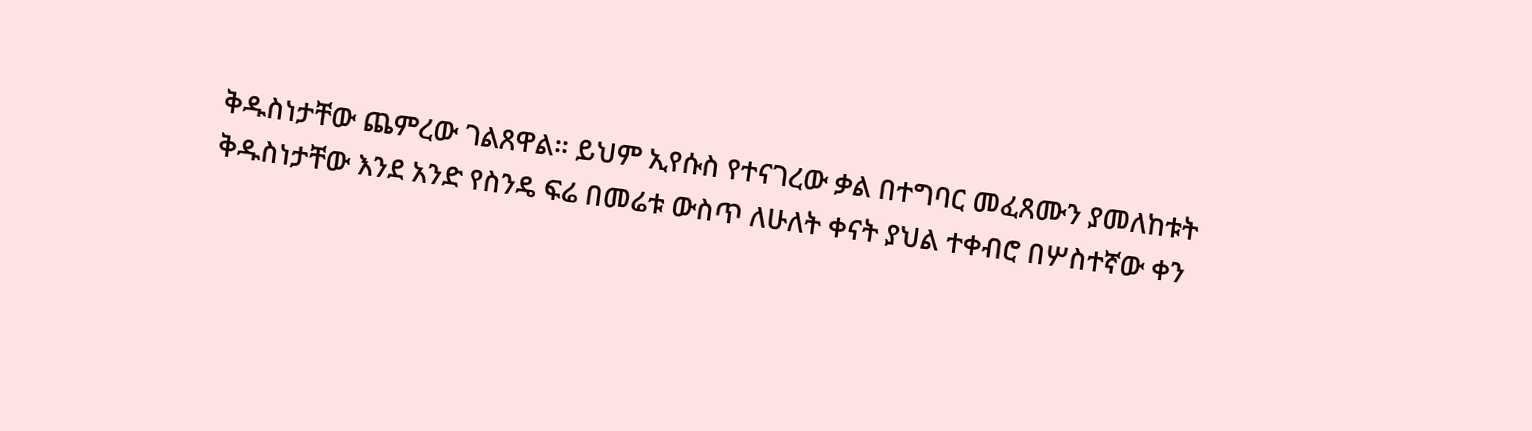ቅዱስነታቸው ጨምረው ገልጸዋል። ይህም ኢየሱስ የተናገረው ቃል በተግባር መፈጸሙን ያመለከቱት ቅዱስነታቸው እንደ አንድ የስንዴ ፍሬ በመሬቱ ውስጥ ለሁለት ቀናት ያህል ተቀብሮ በሦስተኛው ቀን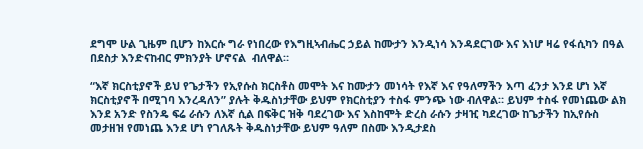ደግሞ ሁል ጊዜም ቢሆን ከእርሱ ግራ የነበረው የእግዚኣብሔር ኃይል ከሙታን እንዲነሳ እንዳደርገው እና እነሆ ዛሬ የፋሲካን በዓል በደስታ እንድናከብር ምክንያት ሆኖናል  ብለዋል።

“እኛ ክርስቲያኖች ይህ የጌታችን የኢየሱስ ክርስቶስ መሞት እና ከሙታን መነሳት የእኛ እና የዓለማችን እጣ ፈንታ እንደ ሆነ እኛ ክርስቲያኖች በሚገባ እንረዳለን” ያሉት ቅዱስነታቸው ይህም የክርስቲያን ተስፋ ምንጭ ነው ብለዋል። ይህም ተስፋ የመነጨው ልክ እንደ አንድ የስንዴ ፍሬ ራሱን ለእኛ ሲል በፍቅር ዝቅ ባደረገው እና እስከሞት ድረስ ራሱን ታዛዢ ካደረገው ከጌታችን ከኢየሱስ መታዘዝ የመነጨ እንደ ሆነ የገለጹት ቅዱስነታቸው ይህም ዓለም በስሙ እንዲታደስ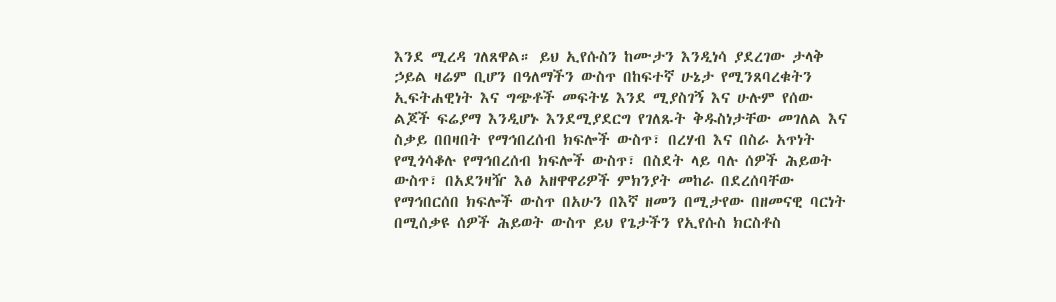እንደ ሚረዳ ገለጸዋል። ይህ ኢየሱስን ከሙታን እንዲነሳ ያደረገው ታላቅ ኃይል ዛሬም ቢሆን በዓለማችን ውስጥ በከፍተኛ ሁኔታ የሚንጸባረቁትን ኢፍትሐዊነት እና ግጭቶች መፍትሄ እንደ ሚያስገኝ እና ሁሉም የሰው ልጆች ፍሬያማ እንዲሆኑ እንደሚያደርግ የገለጹት ቅዱስነታቸው መገለል እና ስቃይ በበዛበት የማኅበረሰብ ክፍሎች ውስጥ፣ በረሃብ እና በስራ አጥነት የሚጎሳቆሉ የማኅበረሰብ ክፍሎች ውስጥ፣ በስደት ላይ ባሉ ሰዎች ሕይወት ውስጥ፣ በአደንዛዥ እፅ አዘዋዋሪዎች ምክንያት መከራ በደረሰባቸው የማኅበርሰበ ክፍሎች ውስጥ በአሁን በእኛ ዘመን በሚታየው በዘመናዊ ባርነት በሚሰቃዩ ሰዎች ሕይወት ውስጥ ይህ የጌታችን የኢየሱስ ክርስቶስ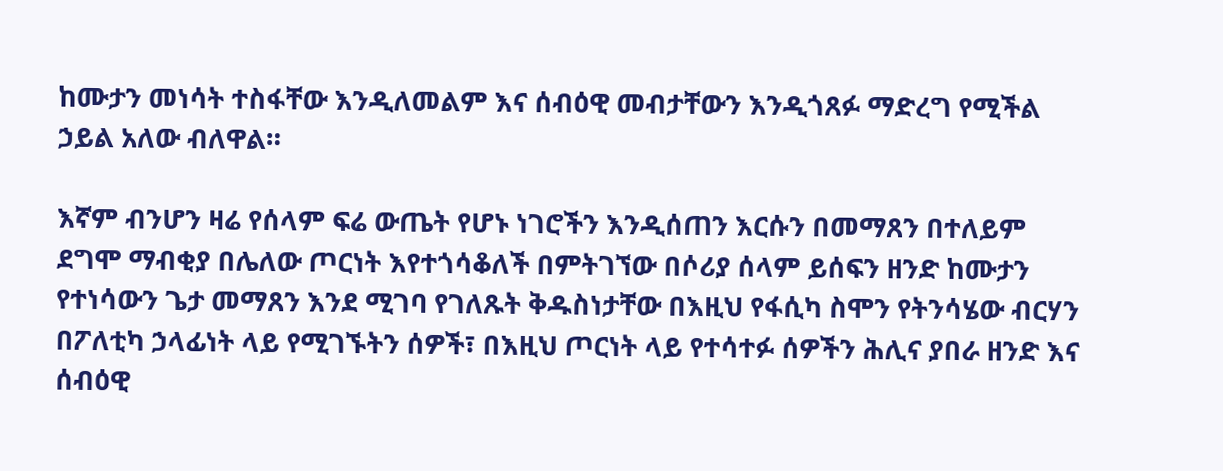ከሙታን መነሳት ተስፋቸው እንዲለመልም እና ሰብዕዊ መብታቸውን እንዲጎጸፉ ማድረግ የሚችል ኃይል አለው ብለዋል።

እኛም ብንሆን ዛሬ የሰላም ፍሬ ውጤት የሆኑ ነገሮችን እንዲሰጠን እርሱን በመማጸን በተለይም ደግሞ ማብቂያ በሌለው ጦርነት እየተጎሳቆለች በምትገኘው በሶሪያ ሰላም ይሰፍን ዘንድ ከሙታን የተነሳውን ጌታ መማጸን እንደ ሚገባ የገለጹት ቅዱስነታቸው በእዚህ የፋሲካ ስሞን የትንሳሄው ብርሃን በፖለቲካ ኃላፊነት ላይ የሚገኙትን ሰዎች፣ በእዚህ ጦርነት ላይ የተሳተፉ ሰዎችን ሕሊና ያበራ ዘንድ እና ሰብዕዊ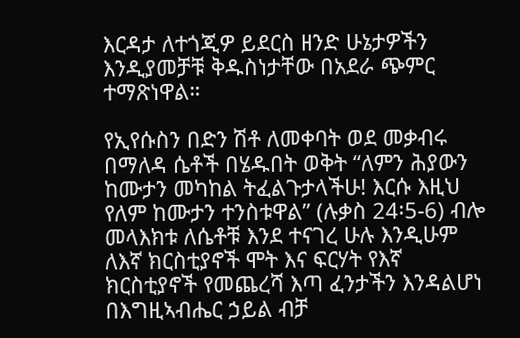እርዳታ ለተጎጂዎ ይደርስ ዘንድ ሁኔታዎችን እንዲያመቻቹ ቅዱስነታቸው በአደራ ጭምር ተማጽነዋል።

የኢየሱስን በድን ሽቶ ለመቀባት ወደ መቃብሩ በማለዳ ሴቶች በሄዱበት ወቅት “ለምን ሕያውን ከሙታን መካከል ትፈልጉታላችሁ! እርሱ እዚህ የለም ከሙታን ተንስቱዋል” (ሉቃስ 24፡5-6) ብሎ መላእክቱ ለሴቶቹ እንደ ተናገረ ሁሉ እንዲሁም ለእኛ ክርስቲያኖች ሞት እና ፍርሃት የእኛ ክርስቲያኖች የመጨረሻ እጣ ፈንታችን እንዳልሆነ በእግዚኣብሔር ኃይል ብቻ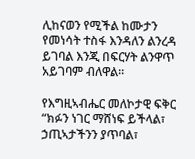ሊከናወን የሚችል ከሙታን የመነሳት ተስፋ እንዳለን ልንረዳ ይገባል እንጂ በፍርሃት ልንዋጥ አይገባም ብለዋል።

የእግዚኣብሔር መለኮታዊ ፍቅር  “ክፉን ነገር ማሸነፍ ይችላል፣ ኃጢኣታችንን ያጥባል፣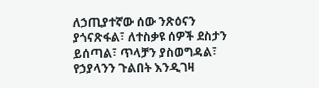ለኃጢያተኛው ሰው ንጽዕናን ያጎናጽፋል፣ ለተስቃዩ ሰዎች ደስታን ይሰጣል፣ ጥላቻን ያስወግዳል፣ የኃያላንን ጉልበት እንዲገዛ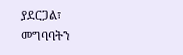ያደርጋል፣ መግባባትን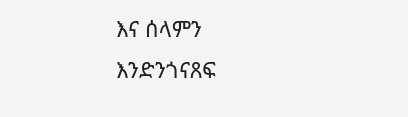እና ሰላምን እንድንጎናጸፍ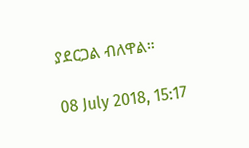ያደርጋል ብለዋል።

08 July 2018, 15:17